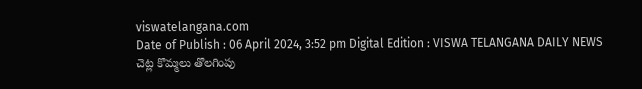viswatelangana.com
Date of Publish : 06 April 2024, 3:52 pm Digital Edition : VISWA TELANGANA DAILY NEWS
చెట్ల కొమ్మలు తొలగింపు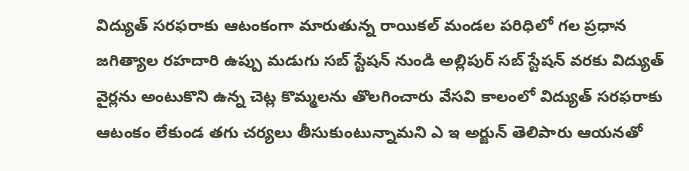విద్యుత్ సరఫరాకు ఆటంకంగా మారుతున్న రాయికల్ మండల పరిధిలో గల ప్రధాన జగిత్యాల రహదారి ఉప్పు మడుగు సబ్ స్టేషన్ నుండి అల్లిపుర్ సబ్ స్టేషన్ వరకు విద్యుత్ వైర్లను అంటుకొని ఉన్న చెట్ల కొమ్మలను తొలగించారు వేసవి కాలంలో విద్యుత్ సరఫరాకు ఆటంకం లేకుండ తగు చర్యలు తీసుకుంటున్నామని ఎ ఇ అర్జున్ తెలిపారు ఆయనతో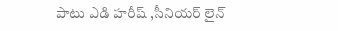పాటు ఎడి హరీష్ ,సీనియర్ లైన్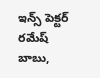ఇన్స్ పెక్టర్ రమేష్ బాబు,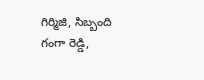గిర్మిజి, సిబ్బంది గంగా రెడ్డి,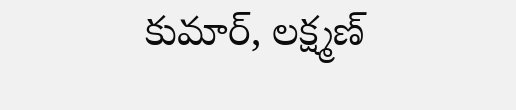కుమార్, లక్ష్మణ్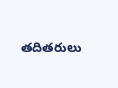తదితరులు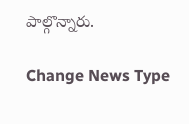పాల్గొన్నారు.

Change News Type